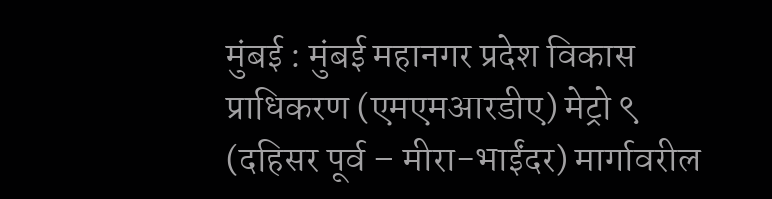मुंबई : मुंबई महानगर प्रदेश विकास प्राधिकरण (एमएमआरडीए) मेट्रो ९ (दहिसर पूर्व – मीरा-भाईंदर) मार्गावरील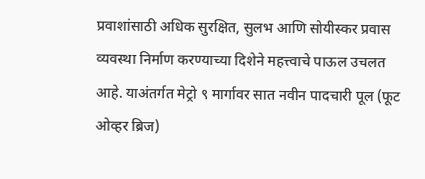प्रवाशांसाठी अधिक सुरक्षित, सुलभ आणि सोयीस्कर प्रवास व्यवस्था निर्माण करण्याच्या दिशेने महत्त्वाचे पाऊल उचलत आहे. याअंतर्गत मेट्रो ९ मार्गावर सात नवीन पादचारी पूल (फूट ओव्हर ब्रिज)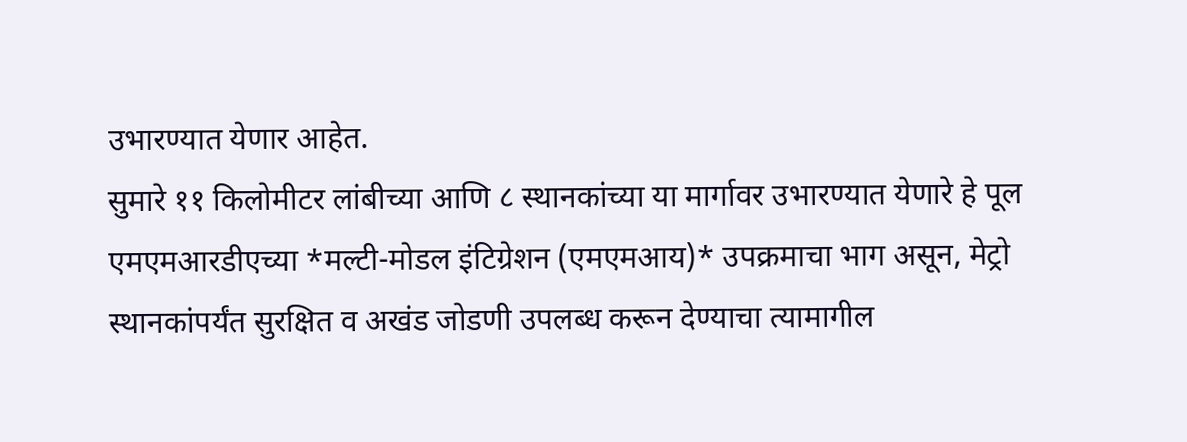उभारण्यात येणार आहेत.
सुमारे ११ किलोमीटर लांबीच्या आणि ८ स्थानकांच्या या मार्गावर उभारण्यात येणारे हे पूल एमएमआरडीएच्या *मल्टी-मोडल इंटिग्रेशन (एमएमआय)* उपक्रमाचा भाग असून, मेट्रो स्थानकांपर्यंत सुरक्षित व अखंड जोडणी उपलब्ध करून देण्याचा त्यामागील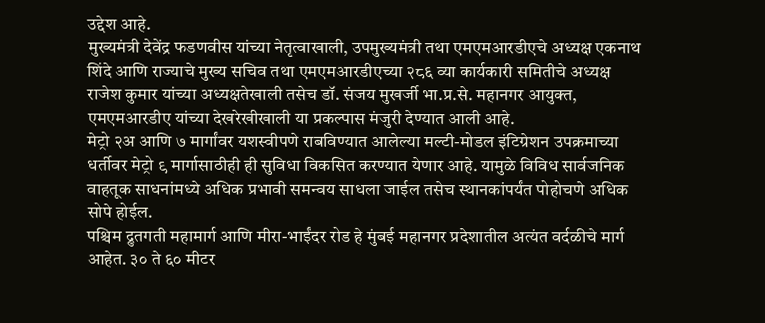उद्देश आहे.
मुख्यमंत्री देवेंद्र फडणवीस यांच्या नेतृत्वाखाली, उपमुख्यमंत्री तथा एमएमआरडीएचे अध्यक्ष एकनाथ शिंदे आणि राज्याचे मुख्य सचिव तथा एमएमआरडीएच्या २८६ व्या कार्यकारी समितीचे अध्यक्ष राजेश कुमार यांच्या अध्यक्षतेखाली तसेच डॉ. संजय मुखर्जी भा.प्र.से. महानगर आयुक्त, एमएमआरडीए यांच्या देखरेखीखाली या प्रकल्पास मंजुरी देण्यात आली आहे.
मेट्रो २अ आणि ७ मार्गांवर यशस्वीपणे राबविण्यात आलेल्या मल्टी-मोडल इंटिग्रेशन उपक्रमाच्या धर्तीवर मेट्रो ९ मार्गासाठीही ही सुविधा विकसित करण्यात येणार आहे. यामुळे विविध सार्वजनिक वाहतूक साधनांमध्ये अधिक प्रभावी समन्वय साधला जाईल तसेच स्थानकांपर्यंत पोहोचणे अधिक सोपे होईल.
पश्चिम द्रुतगती महामार्ग आणि मीरा-भाईंदर रोड हे मुंबई महानगर प्रदेशातील अत्यंत वर्दळीचे मार्ग आहेत. ३० ते ६० मीटर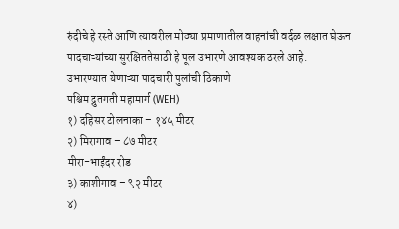रुंदीचे हे रस्ते आणि त्यावरील मोठ्या प्रमाणातील वाहनांची वर्दळ लक्षात घेऊन पादचाऱ्यांच्या सुरक्षिततेसाठी हे पूल उभारणे आवश्यक ठरले आहे.
उभारण्यात येणाऱ्या पादचारी पुलांची ठिकाणे
पश्चिम द्रुतगती महामार्ग (WEH)
१) दहिसर टोलनाका – १४५ मीटर
२) मिरागाव – ८७ मीटर
मीरा-भाईंदर रोड
३) काशीगाव – ९२ मीटर
४)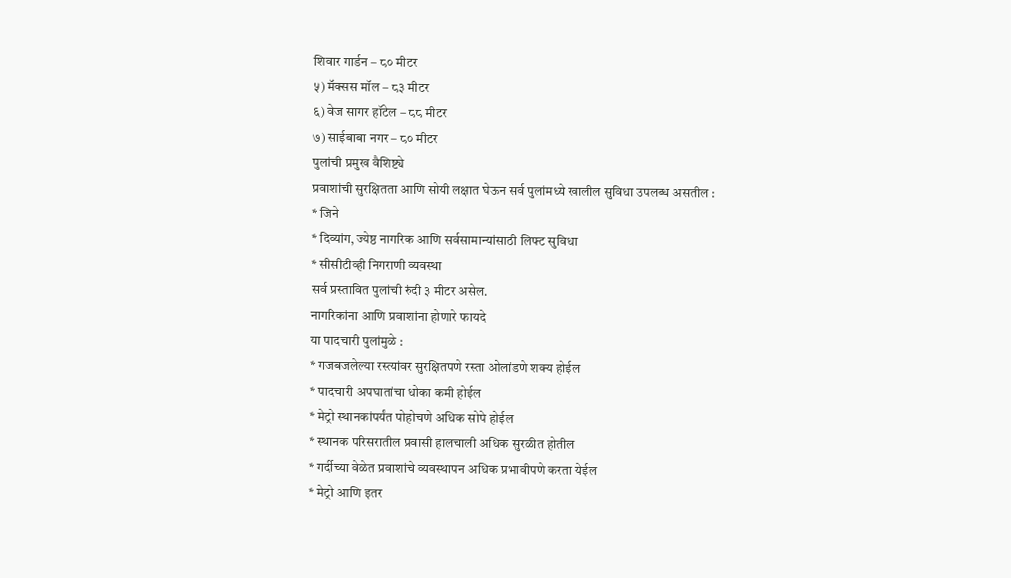शिवार गार्डन – ८० मीटर
५) मॅक्सस मॉल – ८३ मीटर
६) वेज सागर हॉटेल – ८८ मीटर
७) साईबाबा नगर – ८० मीटर
पुलांची प्रमुख वैशिष्ट्ये
प्रवाशांची सुरक्षितता आणि सोयी लक्षात घेऊन सर्व पुलांमध्ये खालील सुविधा उपलब्ध असतील :
* जिने
* दिव्यांग, ज्येष्ठ नागरिक आणि सर्वसामान्यांसाठी लिफ्ट सुविधा
* सीसीटीव्ही निगराणी व्यवस्था
सर्व प्रस्तावित पुलांची रुंदी ३ मीटर असेल.
नागरिकांना आणि प्रवाशांना होणारे फायदे
या पादचारी पुलांमुळे :
* गजबजलेल्या रस्त्यांवर सुरक्षितपणे रस्ता ओलांडणे शक्य होईल
* पादचारी अपघातांचा धोका कमी होईल
* मेट्रो स्थानकांपर्यंत पोहोचणे अधिक सोपे होईल
* स्थानक परिसरातील प्रवासी हालचाली अधिक सुरळीत होतील
* गर्दीच्या वेळेत प्रवाशांचे व्यवस्थापन अधिक प्रभावीपणे करता येईल
* मेट्रो आणि इतर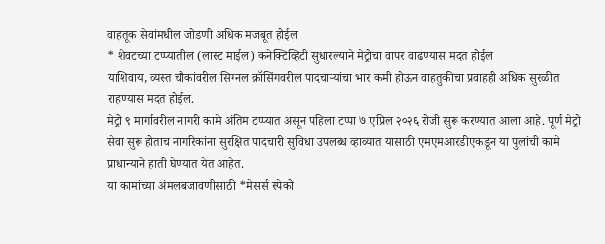वाहतूक सेवांमधील जोडणी अधिक मजबूत होईल
* शेवटच्या टप्प्यातील (लास्ट माईल) कनेक्टिव्हिटी सुधारल्याने मेट्रोचा वापर वाढण्यास मदत होईल
याशिवाय, व्यस्त चौकांवरील सिग्नल क्रॉसिंगवरील पादचाऱ्यांचा भार कमी होऊन वाहतुकीचा प्रवाहही अधिक सुरळीत राहण्यास मदत होईल.
मेट्रो ९ मार्गावरील नागरी कामे अंतिम टप्प्यात असून पहिला टप्पा ७ एप्रिल २०२६ रोजी सुरू करण्यात आला आहे. पूर्ण मेट्रो सेवा सुरू होताच नागरिकांना सुरक्षित पादचारी सुविधा उपलब्ध व्हाव्यात यासाठी एमएमआरडीएकडून या पुलांची कामे प्राधान्याने हाती घेण्यात येत आहेत.
या कामांच्या अंमलबजावणीसाठी *मेसर्स स्पेको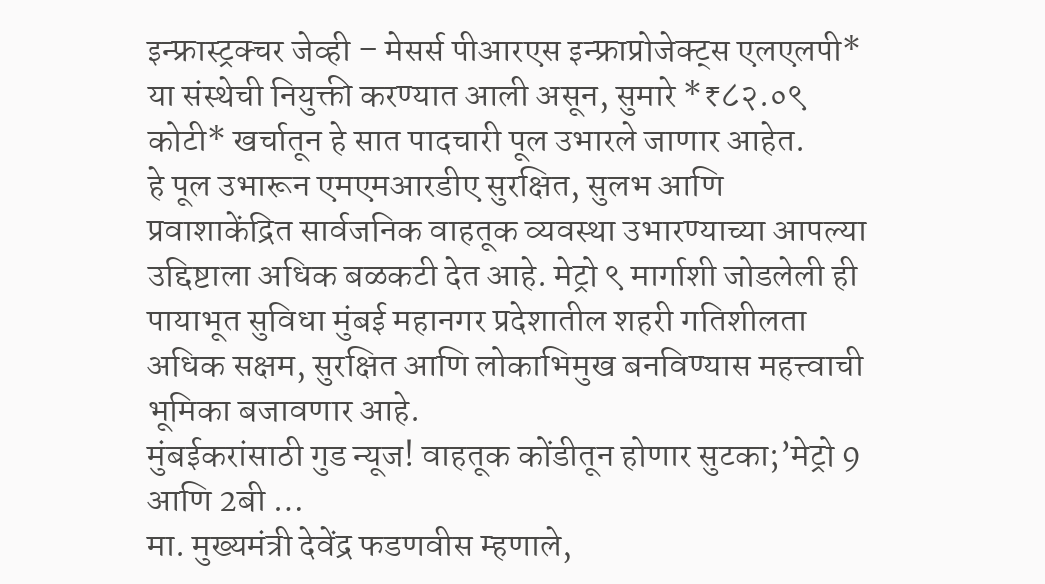इन्फ्रास्ट्रक्चर जेव्ही – मेसर्स पीआरएस इन्फ्राप्रोजेक्ट्स एलएलपी* या संस्थेची नियुक्ती करण्यात आली असून, सुमारे *₹८२.०९ कोटी* खर्चातून हे सात पादचारी पूल उभारले जाणार आहेत.
हे पूल उभारून एमएमआरडीए सुरक्षित, सुलभ आणि प्रवाशाकेंद्रित सार्वजनिक वाहतूक व्यवस्था उभारण्याच्या आपल्या उद्दिष्टाला अधिक बळकटी देत आहे. मेट्रो ९ मार्गाशी जोडलेली ही पायाभूत सुविधा मुंबई महानगर प्रदेशातील शहरी गतिशीलता अधिक सक्षम, सुरक्षित आणि लोकाभिमुख बनविण्यास महत्त्वाची भूमिका बजावणार आहे.
मुंबईकरांसाठी गुड न्यूज! वाहतूक कोंडीतून होणार सुटका;’मेट्रो 9 आणि 2बी …
मा. मुख्यमंत्री देवेंद्र फडणवीस म्हणाले,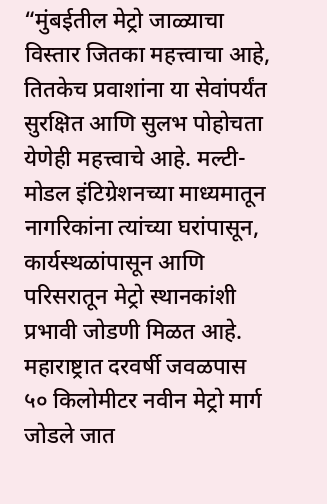“मुंबईतील मेट्रो जाळ्याचा विस्तार जितका महत्त्वाचा आहे, तितकेच प्रवाशांना या सेवांपर्यंत सुरक्षित आणि सुलभ पोहोचता येणेही महत्त्वाचे आहे. मल्टी-मोडल इंटिग्रेशनच्या माध्यमातून नागरिकांना त्यांच्या घरांपासून, कार्यस्थळांपासून आणि परिसरातून मेट्रो स्थानकांशी प्रभावी जोडणी मिळत आहे. महाराष्ट्रात दरवर्षी जवळपास ५० किलोमीटर नवीन मेट्रो मार्ग जोडले जात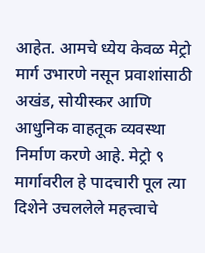आहेत. आमचे ध्येय केवळ मेट्रो मार्ग उभारणे नसून प्रवाशांसाठी अखंड, सोयीस्कर आणि आधुनिक वाहतूक व्यवस्था निर्माण करणे आहे. मेट्रो ९ मार्गावरील हे पादचारी पूल त्या दिशेने उचललेले महत्त्वाचे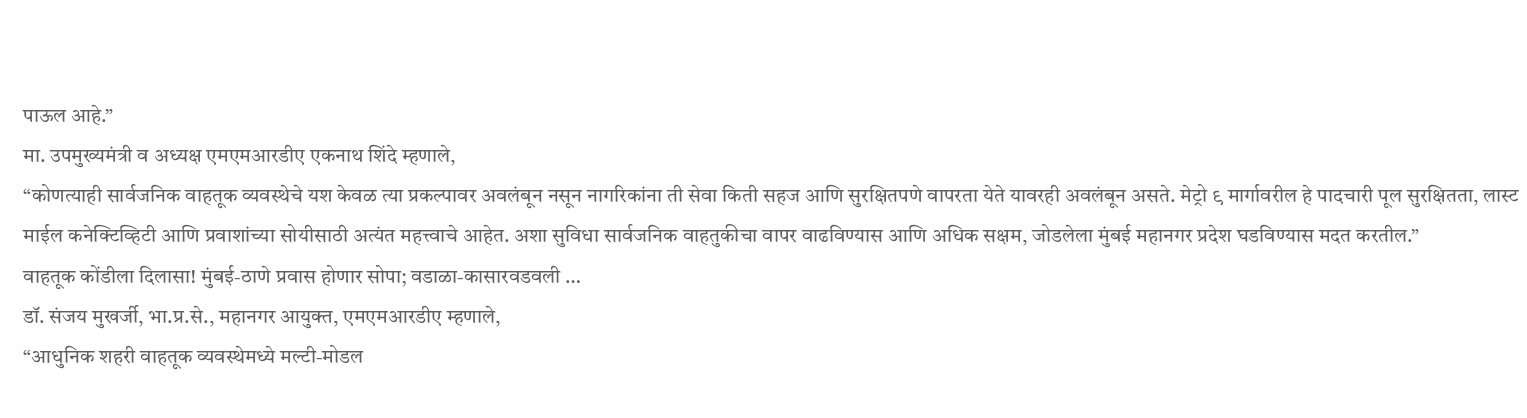पाऊल आहे.”
मा. उपमुख्यमंत्री व अध्यक्ष एमएमआरडीए एकनाथ शिंदे म्हणाले,
“कोणत्याही सार्वजनिक वाहतूक व्यवस्थेचे यश केवळ त्या प्रकल्पावर अवलंबून नसून नागरिकांना ती सेवा किती सहज आणि सुरक्षितपणे वापरता येते यावरही अवलंबून असते. मेट्रो ९ मार्गावरील हे पादचारी पूल सुरक्षितता, लास्ट माईल कनेक्टिव्हिटी आणि प्रवाशांच्या सोयीसाठी अत्यंत महत्त्वाचे आहेत. अशा सुविधा सार्वजनिक वाहतुकीचा वापर वाढविण्यास आणि अधिक सक्षम, जोडलेला मुंबई महानगर प्रदेश घडविण्यास मदत करतील.”
वाहतूक कोंडीला दिलासा! मुंबई-ठाणे प्रवास होणार सोपा; वडाळा-कासारवडवली …
डॉ. संजय मुखर्जी, भा.प्र.से., महानगर आयुक्त, एमएमआरडीए म्हणाले,
“आधुनिक शहरी वाहतूक व्यवस्थेमध्ये मल्टी-मोडल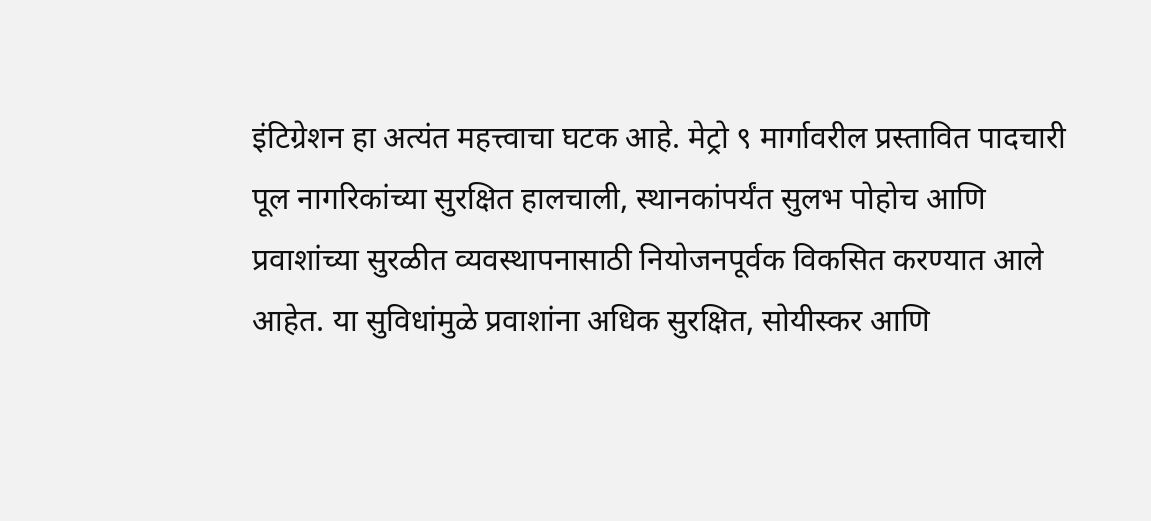इंटिग्रेशन हा अत्यंत महत्त्वाचा घटक आहे. मेट्रो ९ मार्गावरील प्रस्तावित पादचारी पूल नागरिकांच्या सुरक्षित हालचाली, स्थानकांपर्यंत सुलभ पोहोच आणि प्रवाशांच्या सुरळीत व्यवस्थापनासाठी नियोजनपूर्वक विकसित करण्यात आले आहेत. या सुविधांमुळे प्रवाशांना अधिक सुरक्षित, सोयीस्कर आणि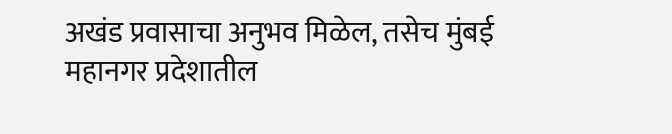अखंड प्रवासाचा अनुभव मिळेल, तसेच मुंबई महानगर प्रदेशातील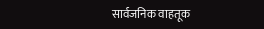सार्वजनिक वाहतूक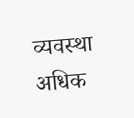व्यवस्था अधिक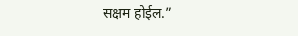सक्षम होईल.”